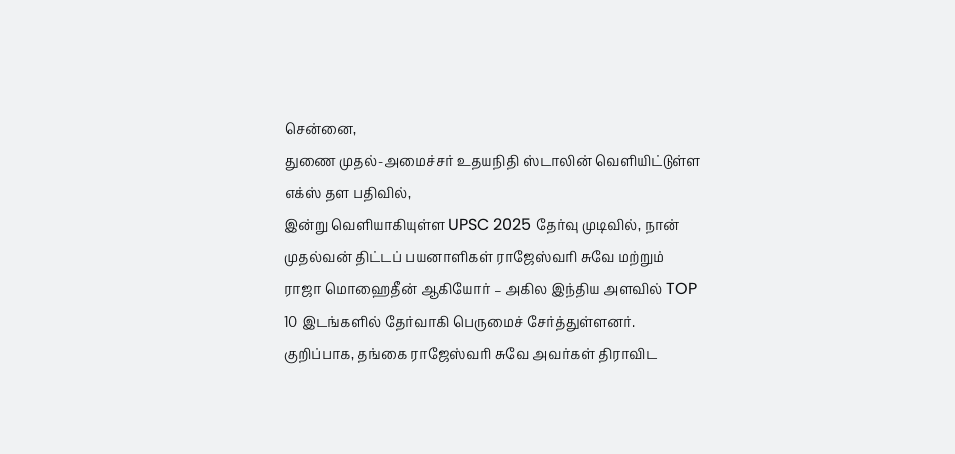சென்னை,
துணை முதல்-அமைச்சர் உதயநிதி ஸ்டாலின் வெளியிட்டுள்ள எக்ஸ் தள பதிவில்,
இன்று வெளியாகியுள்ள UPSC 2025 தேர்வு முடிவில், நான் முதல்வன் திட்டப் பயனாளிகள் ராஜேஸ்வரி சுவே மற்றும் ராஜா மொஹைதீன் ஆகியோர் – அகில இந்திய அளவில் TOP 10 இடங்களில் தேர்வாகி பெருமைச் சேர்த்துள்ளனர்.
குறிப்பாக, தங்கை ராஜேஸ்வரி சுவே அவர்கள் திராவிட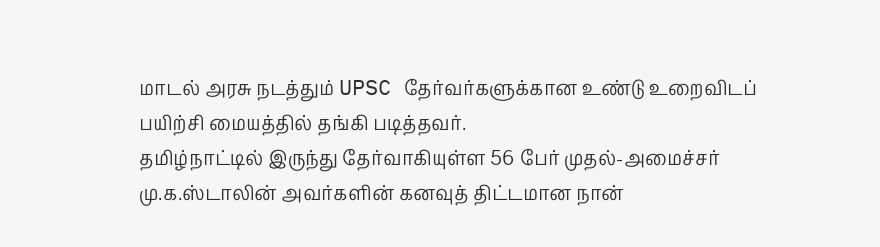மாடல் அரசு நடத்தும் UPSC தேர்வர்களுக்கான உண்டு உறைவிடப் பயிற்சி மையத்தில் தங்கி படித்தவர்.
தமிழ்நாட்டில் இருந்து தேர்வாகியுள்ள 56 பேர் முதல்-அமைச்சர் மு.க.ஸ்டாலின் அவர்களின் கனவுத் திட்டமான நான்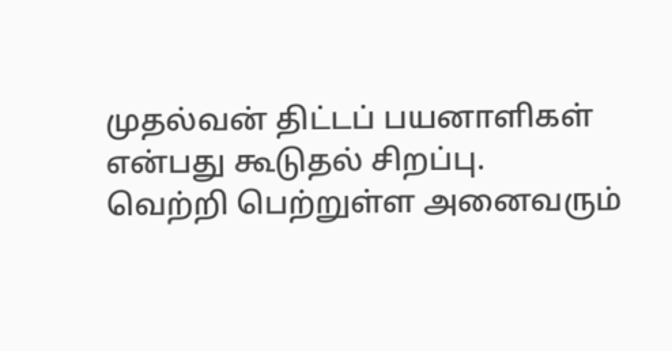முதல்வன் திட்டப் பயனாளிகள் என்பது கூடுதல் சிறப்பு.
வெற்றி பெற்றுள்ள அனைவரும்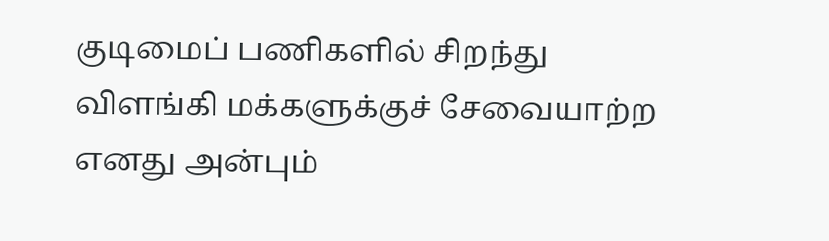குடிமைப் பணிகளில் சிறந்து விளங்கி மக்களுக்குச் சேவையாற்ற எனது அன்பும்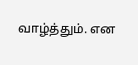வாழ்த்தும். என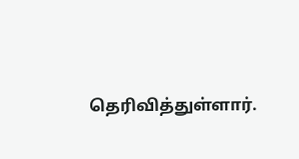தெரிவித்துள்ளார்.